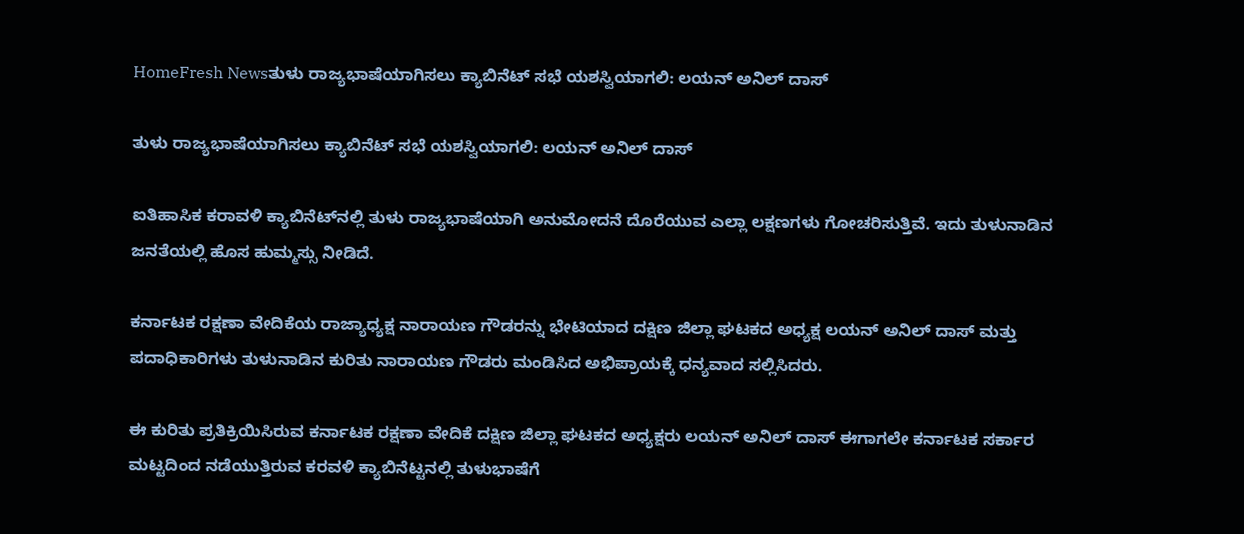HomeFresh Newsತುಳು ರಾಜ್ಯಭಾಷೆಯಾಗಿಸಲು ಕ್ಯಾಬಿನೆಟ್ ಸಭೆ ಯಶಸ್ವಿಯಾಗಲಿ: ಲಯನ್ ಅನಿಲ್ ದಾಸ್

ತುಳು ರಾಜ್ಯಭಾಷೆಯಾಗಿಸಲು ಕ್ಯಾಬಿನೆಟ್ ಸಭೆ ಯಶಸ್ವಿಯಾಗಲಿ: ಲಯನ್ ಅನಿಲ್ ದಾಸ್

ಐತಿಹಾಸಿಕ ಕರಾವಳಿ ಕ್ಯಾಬಿನೆಟ್‌ನಲ್ಲಿ ತುಳು ರಾಜ್ಯಭಾಷೆಯಾಗಿ ಅನುಮೋದನೆ ದೊರೆಯುವ ಎಲ್ಲಾ ಲಕ್ಷಣಗಳು ಗೋಚರಿಸುತ್ತಿವೆ. ಇದು ತುಳುನಾಡಿನ ಜನತೆಯಲ್ಲಿ ಹೊಸ ಹುಮ್ಮಸ್ಸು ನೀಡಿದೆ.

ಕರ್ನಾಟಕ ರಕ್ಷಣಾ ವೇದಿಕೆಯ ರಾಜ್ಯಾಧ್ಯಕ್ಷ ನಾರಾಯಣ ಗೌಡರನ್ನು ಭೇಟಿಯಾದ ದಕ್ಷಿಣ ಜಿಲ್ಲಾ ಘಟಕದ ಅಧ್ಯಕ್ಷ ಲಯನ್ ಅನಿಲ್ ದಾಸ್ ಮತ್ತು ಪದಾಧಿಕಾರಿಗಳು ತುಳುನಾಡಿನ ಕುರಿತು ನಾರಾಯಣ ಗೌಡರು ಮಂಡಿಸಿದ ಅಭಿಪ್ರಾಯಕ್ಕೆ ಧನ್ಯವಾದ ಸಲ್ಲಿಸಿದರು.

ಈ ಕುರಿತು ಪ್ರತಿಕ್ರಿಯಿಸಿರುವ ಕರ್ನಾಟಕ ರಕ್ಷಣಾ ವೇದಿಕೆ ದಕ್ಷಿಣ ಜಿಲ್ಲಾ ಘಟಕದ ಅಧ್ಯಕ್ಷರು ಲಯನ್ ಅನಿಲ್ ದಾಸ್ ಈಗಾಗಲೇ ಕರ್ನಾಟಕ ಸರ್ಕಾರ ಮಟ್ಟದಿಂದ ನಡೆಯುತ್ತಿರುವ ಕರವಳಿ ಕ್ಯಾಬಿನೆಟ್ಟನಲ್ಲಿ ತುಳುಭಾಷೆಗೆ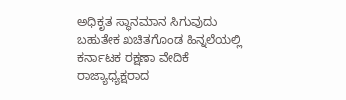ಅಧಿಕೃತ ಸ್ಥಾನಮಾನ ಸಿಗುವುದು ಬಹುತೇಕ ಖಚಿತಗೊಂಡ ಹಿನ್ನಲೆಯಲ್ಲಿ ಕರ್ನಾಟಕ ರಕ್ಷಣಾ ವೇದಿಕೆ ರಾಜ್ಯಾಧ್ಯಕ್ಷರಾದ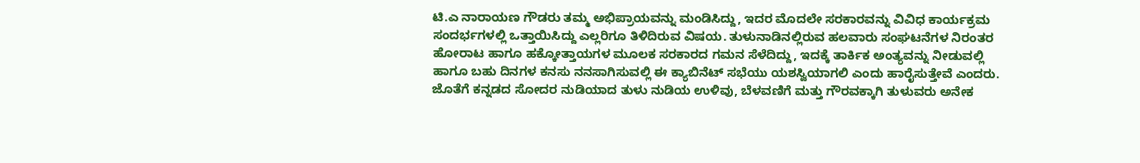ಟಿ.ಎ ನಾರಾಯಣ ಗೌಡರು ತಮ್ಮ ಅಭಿಪ್ರಾಯವನ್ನು ಮಂಡಿಸಿದ್ದು, ಇದರ ಮೊದಲೇ ಸರಕಾರವನ್ನು ವಿವಿಧ ಕಾರ್ಯಕ್ರಮ ಸಂದರ್ಭಗಳಲ್ಲಿ ಒತ್ತಾಯಿಸಿದ್ದು ಎಲ್ಲರಿಗೂ ತಿಳಿದಿರುವ ವಿಷಯ. ತುಳುನಾಡಿನಲ್ಲಿರುವ ಹಲವಾರು ಸಂಘಟನೆಗಳ ನಿರಂತರ ಹೋರಾಟ ಹಾಗೂ ಹಕ್ಕೋತ್ತಾಯಗಳ ಮೂಲಕ ಸರಕಾರದ ಗಮನ ಸೆಳೆದಿದ್ದು, ಇದಕ್ಕೆ ತಾರ್ಕಿಕ ಅಂತ್ಯವನ್ನು ನೀಡುವಲ್ಲಿ ಹಾಗೂ ಬಹು ದಿನಗಳ ಕನಸು ನನಸಾಗಿಸುವಲ್ಲಿ ಈ ಕ್ಯಾಬಿನೆಟ್ ಸಭೆಯು ಯಶಸ್ವಿಯಾಗಲಿ ಎಂದು ಹಾರೈಸುತ್ತೇವೆ ಎಂದರು. ಜೊತೆಗೆ ಕನ್ನಡದ ಸೋದರ ನುಡಿಯಾದ ತುಳು ನುಡಿಯ ಉಳಿವು, ಬೆಳವಣಿಗೆ ಮತ್ತು ಗೌರವಕ್ಕಾಗಿ ತುಳುವರು ಅನೇಕ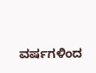ವರ್ಷಗಳಿಂದ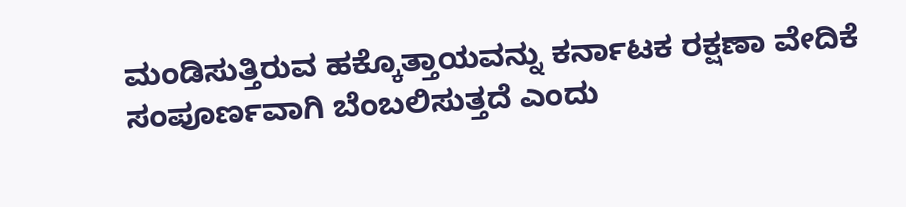ಮಂಡಿಸುತ್ತಿರುವ ಹಕ್ಕೊತ್ತಾಯವನ್ನು ಕರ್ನಾಟಕ ರಕ್ಷಣಾ ವೇದಿಕೆ ಸಂಪೂರ್ಣವಾಗಿ ಬೆಂಬಲಿಸುತ್ತದೆ ಎಂದು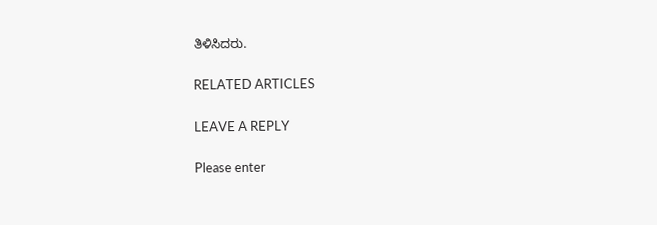ತಿಳಿಸಿದರು.

RELATED ARTICLES

LEAVE A REPLY

Please enter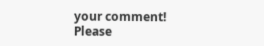your comment!
Please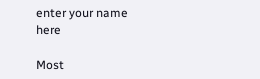enter your name here

Most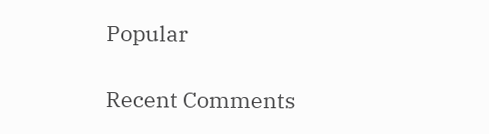Popular

Recent Comments